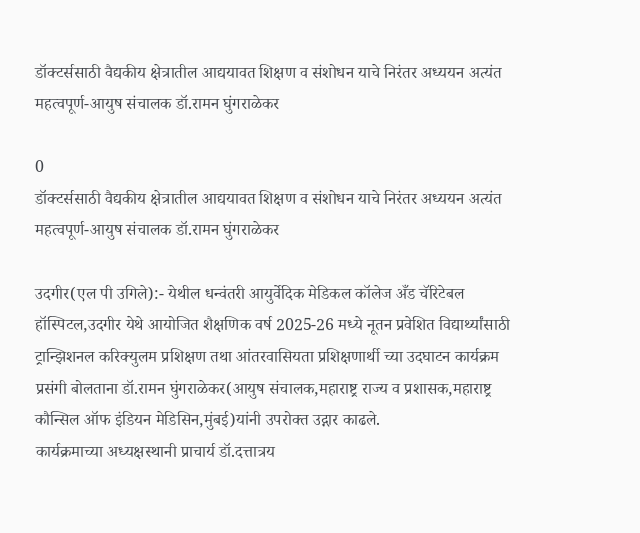डॉक्टर्ससाठी वैद्यकीय क्षेत्रातील आद्ययावत शिक्षण व संशोधन याचे निरंतर अध्ययन अत्यंत महत्वपूर्ण-आयुष संचालक डॉ.रामन घुंगराळेकर

0
डॉक्टर्ससाठी वैद्यकीय क्षेत्रातील आद्ययावत शिक्षण व संशोधन याचे निरंतर अध्ययन अत्यंत महत्वपूर्ण-आयुष संचालक डॉ.रामन घुंगराळेकर

उदगीर(एल पी उगिले):- येथील धन्वंतरी आयुर्वेदिक मेडिकल कॉलेज अँड चॅरिटेबल हॉस्पिटल,उदगीर येथे आयोजित शैक्षणिक वर्ष 2025-26 मध्ये नूतन प्रवेशित विद्यार्थ्यांसाठी ट्रान्झिशनल करिक्युलम प्रशिक्षण तथा आंतरवासियता प्रशिक्षणार्थी च्या उदघाटन कार्यक्रम प्रसंगी बोलताना डॉ.रामन घुंगराळेकर(आयुष संचालक,महाराष्ट्र राज्य व प्रशासक,महाराष्ट्र कौन्सिल ऑफ इंडियन मेडिसिन,मुंबई)यांनी उपरोक्त उद्गार काढले.
कार्यक्रमाच्या अध्यक्षस्थानी प्राचार्य डॉ.दत्तात्रय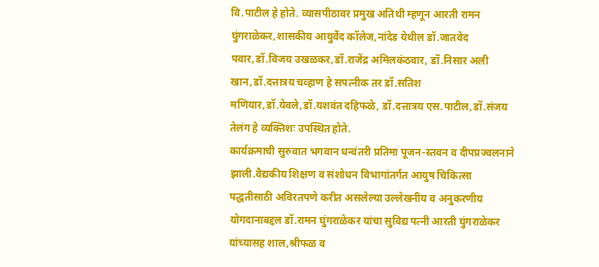वि.पाटील हे होते. व्यासपीठावर प्रमुख अतिथी म्हणून आरती रामन घुंगराळेकर,शासकीय आयुर्वेद कॉलेज,नांदेड येथील डॉ.जातवेद पवार,डॉ.विजय उखळकर,डॉ.राजेंद्र अमिलकंठवार, डॉ.निसार अली खान,डॉ.दत्तात्रय चव्हाण हे सपत्नीक तर डॉ.सतिश मणियार,डॉ.येवले,डॉ.यशवंत दहिफळे, डॉ.दत्तात्रय एस.पाटील,डॉ.संजय तेलंग हे व्यक्तिशः उपस्थित होते.
कार्यक्रमाची सुरुवात भगवान धन्वंतरी प्रतिमा पूजन-स्तवन व दीपप्रज्वलनाने झाली.वैद्यकीय शिक्षण व संशोधन विभागांतर्गत आयुष चिकित्सा पद्धतीसाठी अविरतपणे करीत असलेल्या उल्लेखनीय व अनुकरणीय योगदानाबद्दल डॉ.रामन घुंगराळेकर यांचा सुविद्य पत्नी आरती घुंगराळेकर यांच्यासह शाल,श्रीफळ व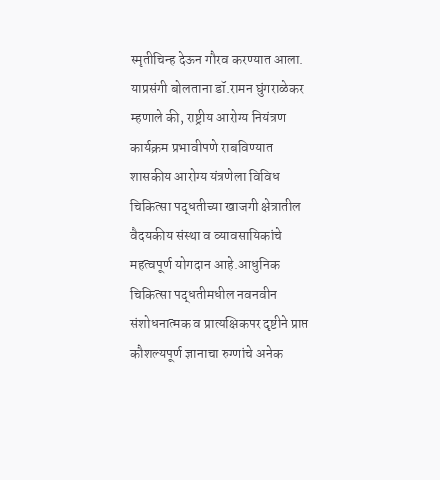स्मृतीचिन्ह देऊन गौरव करण्यात आला.
याप्रसंगी बोलताना डॉ.रामन घुंगराळेकर म्हणाले की, राष्ट्रीय आरोग्य नियंत्रण कार्यक्रम प्रभावीपणे राबविण्यात शासकीय आरोग्य यंत्रणेला विविध चिकित्सा पद्धतीच्या खाजगी क्षेत्रातील वैदयकीय संस्था व व्यावसायिकांचे महत्वपूर्ण योगदान आहे.आधुनिक चिकित्सा पद्धतीमधील नवनवीन संशोधनात्मक व प्रात्यक्षिकपर दृष्टीने प्राप्त कौशल्यपूर्ण ज्ञानाचा रुग्णांचे अनेक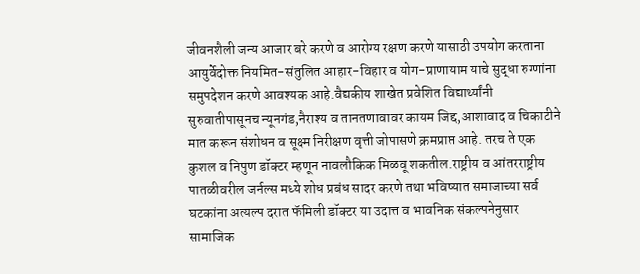जीवनशैली जन्य आजार बरे करणे व आरोग्य रक्षण करणे यासाठी उपयोग करताना आयुर्वेदोक्त नियमित-संतुलित आहार-विहार व योग-प्राणायाम याचे सुद्धा रुग्णांना समुपदेशन करणे आवश्यक आहे.वैद्यकीय शाखेत प्रवेशित विद्यार्थ्यांनी सुरुवातीपासूनच न्यूनगंड,नैराश्य व तानतणावावर कायम जिद्द,आशावाद व चिकाटीने मात करून संशोधन व सूक्ष्म निरीक्षण वृत्ती जोपासणे क्रमप्राप्त आहे. तरच ते एक कुशल व निपुण डॉक्टर म्हणून नावलौकिक मिळवू शकतील.राष्ट्रीय व आंतरराष्ट्रीय पातळीवरील जर्नल्स मध्ये शोध प्रबंध सादर करणे तथा भविष्यात समाजाच्या सर्व घटकांना अत्यल्प दरात फॅमिली डॉक्टर या उदात्त व भावनिक संकल्पनेनुसार सामाजिक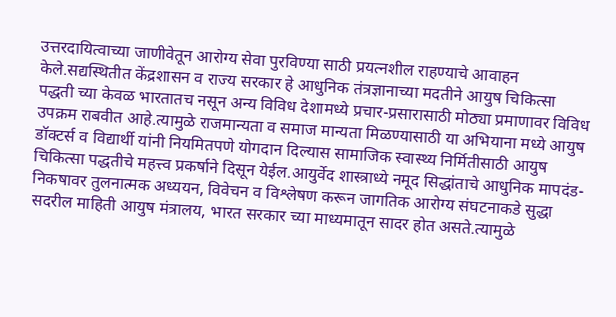उत्तरदायित्वाच्या जाणीवेतून आरोग्य सेवा पुरविण्या साठी प्रयत्नशील राहण्याचे आवाहन केले.सद्यस्थितीत केंद्रशासन व राज्य सरकार हे आधुनिक तंत्रज्ञानाच्या मदतीने आयुष चिकित्सा पद्धती च्या केवळ भारतातच नसून अन्य विविध देशामध्ये प्रचार-प्रसारासाठी मोठ्या प्रमाणावर विविध उपक्रम राबवीत आहे.त्यामुळे राजमान्यता व समाज मान्यता मिळण्यासाठी या अभियाना मध्ये आयुष डॉक्टर्स व विद्यार्थी यांनी नियमितपणे योगदान दिल्यास सामाजिक स्वास्थ्य निर्मितीसाठी आयुष चिकित्सा पद्धतीचे महत्त्व प्रकर्षाने दिसून येईल.आयुर्वेद शास्त्राध्ये नमूद सिद्धांताचे आधुनिक मापदंड-निकषावर तुलनात्मक अध्ययन, विवेचन व विश्लेषण करून जागतिक आरोग्य संघटनाकडे सुद्धा सदरील माहिती आयुष मंत्रालय, भारत सरकार च्या माध्यमातून सादर होत असते.त्यामुळे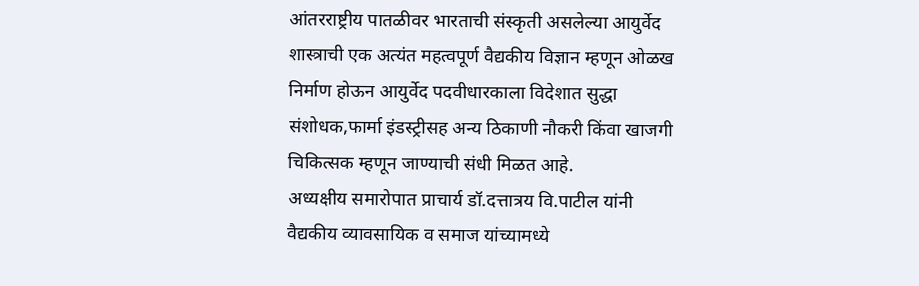आंतरराष्ट्रीय पातळीवर भारताची संस्कृती असलेल्या आयुर्वेद शास्त्राची एक अत्यंत महत्वपूर्ण वैद्यकीय विज्ञान म्हणून ओळख निर्माण होऊन आयुर्वेद पदवीधारकाला विदेशात सुद्धा संशोधक,फार्मा इंडस्ट्रीसह अन्य ठिकाणी नौकरी किंवा खाजगी चिकित्सक म्हणून जाण्याची संधी मिळत आहे.
अध्यक्षीय समारोपात प्राचार्य डॉ.दत्तात्रय वि.पाटील यांनी वैद्यकीय व्यावसायिक व समाज यांच्यामध्ये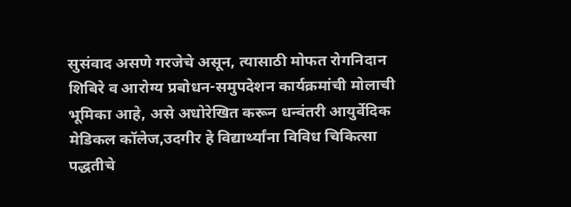सुसंवाद असणे गरजेचे असून, त्यासाठी मोफत रोगनिदान शिबिरे व आरोग्य प्रबोधन-समुपदेशन कार्यक्रमांची मोलाची भूमिका आहे, असे अधोरेखित करून धन्वंतरी आयुर्वेदिक मेडिकल कॉलेज,उदगीर हे विद्यार्थ्यांना विविध चिकित्सा पद्धतीचे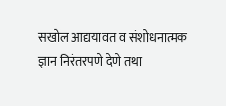सखोल आद्ययावत व संशोधनात्मक ज्ञान निरंतरपणे देणे तथा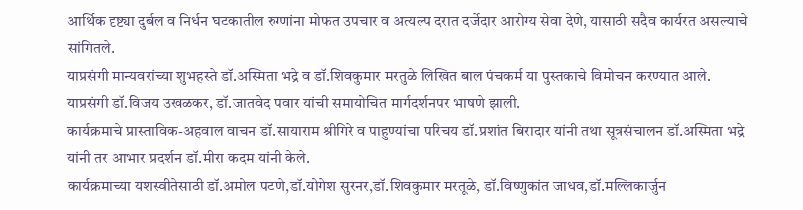आर्थिक दृष्ट्या दुर्बल व निर्धन घटकातील रुग्णांना मोफत उपचार व अत्यल्प दरात दर्जेदार आरोग्य सेवा देणे, यासाठी सदैव कार्यरत असल्याचे सांगितले.
याप्रसंगी मान्यवरांच्या शुभहस्ते डॉ.अस्मिता भद्रे व डॉ.शिवकुमार मरतुळे लिखित बाल पंचकर्म या पुस्तकाचे विमोचन करण्यात आले.
याप्रसंगी डॉ.विजय उखळकर, डॉ.जातवेद पवार यांची समायोचित मार्गदर्शनपर भाषणे झाली.
कार्यक्रमाचे प्रास्ताविक-अहवाल वाचन डॉ.सायाराम श्रीगिरे व पाहुण्यांचा परिचय डॉ.प्रशांत बिरादार यांनी तथा सूत्रसंचालन डॉ.अस्मिता भद्रे यांनी तर आभार प्रदर्शन डॉ.मीरा कदम यांनी केले.
कार्यक्रमाच्या यशस्वीतेसाठी डॉ.अमोल पटणे,डॉ.योगेश सुरनर,डॉ.शिवकुमार मरतूळे, डॉ.विष्णुकांत जाधव,डॉ.मल्लिकार्जुन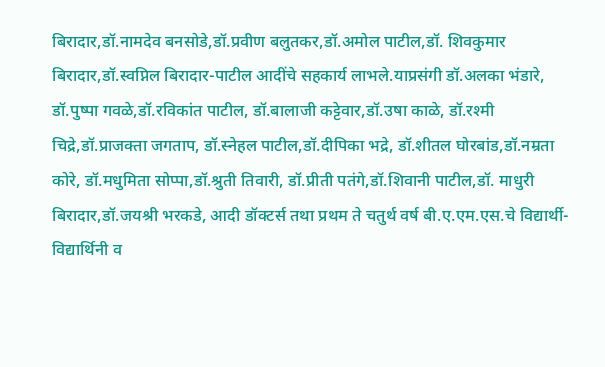बिरादार,डॉ.नामदेव बनसोडे,डॉ.प्रवीण बलुतकर,डॉ.अमोल पाटील,डॉ. शिवकुमार बिरादार,डॉ.स्वप्निल बिरादार-पाटील आदींचे सहकार्य लाभले.याप्रसंगी डॉ.अलका भंडारे, डॉ.पुष्पा गवळे,डॉ.रविकांत पाटील, डॉ.बालाजी कट्टेवार,डॉ.उषा काळे, डॉ.रश्मी चिद्रे,डॉ.प्राजक्ता जगताप, डॉ.स्नेहल पाटील,डॉ.दीपिका भद्रे, डॉ.शीतल घोरबांड,डॉ.नम्रता कोरे, डॉ.मधुमिता सोप्पा,डॉ.श्रुती तिवारी, डॉ.प्रीती पतंगे,डॉ.शिवानी पाटील,डॉ. माधुरी बिरादार,डॉ.जयश्री भरकडे, आदी डॉक्टर्स तथा प्रथम ते चतुर्थ वर्ष बी.ए.एम.एस.चे विद्यार्थी-विद्यार्थिनी व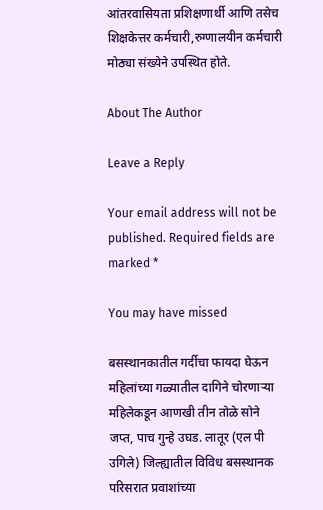आंतरवासियता प्रशिक्षणार्थी आणि तसेच शिक्षकेत्तर कर्मचारी,रुग्णालयीन कर्मचारी मोठ्या संख्येने उपस्थित होते.

About The Author

Leave a Reply

Your email address will not be published. Required fields are marked *

You may have missed

बसस्थानकातील गर्दीचा फायदा घेऊन महिलांच्या गळ्यातील दागिने चोरणाऱ्या महिलेकडून आणखी तीन तोळे सोने जप्त, पाच गुन्हे उघड. लातूर (एल पी उगिले) जिल्ह्यातील विविध बसस्थानक परिसरात प्रवाशांच्या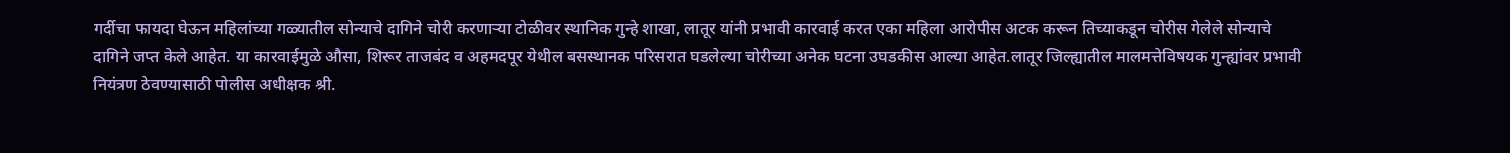गर्दीचा फायदा घेऊन महिलांच्या गळ्यातील सोन्याचे दागिने चोरी करणाऱ्या टोळीवर स्थानिक गुन्हे शाखा, लातूर यांनी प्रभावी कारवाई करत एका महिला आरोपीस अटक करून तिच्याकडून चोरीस गेलेले सोन्याचे दागिने जप्त केले आहेत. या कारवाईमुळे औसा, शिरूर ताजबंद व अहमदपूर येथील बसस्थानक परिसरात घडलेल्या चोरीच्या अनेक घटना उघडकीस आल्या आहेत.लातूर जिल्ह्यातील मालमत्तेविषयक गुन्ह्यांवर प्रभावी नियंत्रण ठेवण्यासाठी पोलीस अधीक्षक श्री.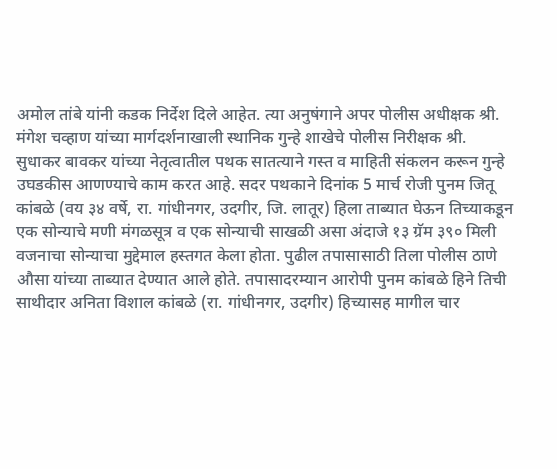अमोल तांबे यांनी कडक निर्देश दिले आहेत. त्या अनुषंगाने अपर पोलीस अधीक्षक श्री. मंगेश चव्हाण यांच्या मार्गदर्शनाखाली स्थानिक गुन्हे शाखेचे पोलीस निरीक्षक श्री. सुधाकर बावकर यांच्या नेतृत्वातील पथक सातत्याने गस्त व माहिती संकलन करून गुन्हे उघडकीस आणण्याचे काम करत आहे. सदर पथकाने दिनांक 5 मार्च रोजी पुनम जितू कांबळे (वय ३४ वर्षे, रा. गांधीनगर, उदगीर, जि. लातूर) हिला ताब्यात घेऊन तिच्याकडून एक सोन्याचे मणी मंगळसूत्र व एक सोन्याची साखळी असा अंदाजे १३ ग्रॅम ३९० मिली वजनाचा सोन्याचा मुद्देमाल हस्तगत केला होता. पुढील तपासासाठी तिला पोलीस ठाणे औसा यांच्या ताब्यात देण्यात आले होते. तपासादरम्यान आरोपी पुनम कांबळे हिने तिची साथीदार अनिता विशाल कांबळे (रा. गांधीनगर, उदगीर) हिच्यासह मागील चार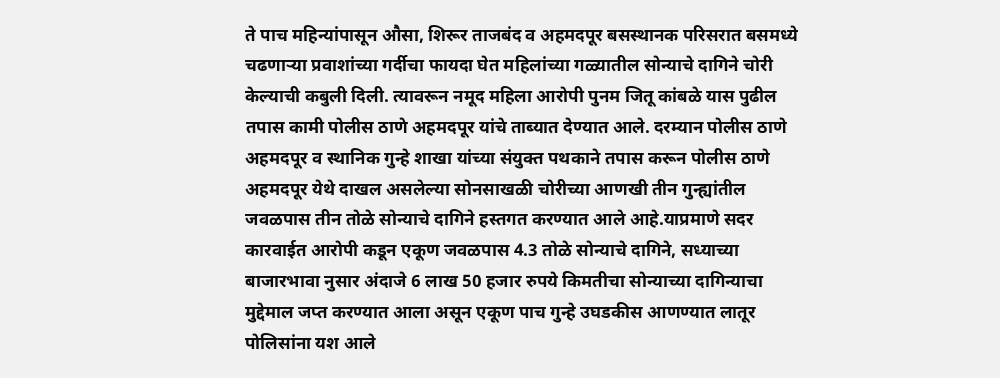ते पाच महिन्यांपासून औसा, शिरूर ताजबंद व अहमदपूर बसस्थानक परिसरात बसमध्ये चढणाऱ्या प्रवाशांच्या गर्दीचा फायदा घेत महिलांच्या गळ्यातील सोन्याचे दागिने चोरी केल्याची कबुली दिली. त्यावरून नमूद महिला आरोपी पुनम जितू कांबळे यास पुढील तपास कामी पोलीस ठाणे अहमदपूर यांचे ताब्यात देण्यात आले. दरम्यान पोलीस ठाणे अहमदपूर व स्थानिक गुन्हे शाखा यांच्या संयुक्त पथकाने तपास करून पोलीस ठाणे अहमदपूर येथे दाखल असलेल्या सोनसाखळी चोरीच्या आणखी तीन गुन्ह्यांतील जवळपास तीन तोळे सोन्याचे दागिने हस्तगत करण्यात आले आहे.याप्रमाणे सदर कारवाईत आरोपी कडून एकूण जवळपास 4.3 तोळे सोन्याचे दागिने, सध्याच्या बाजारभावा नुसार अंदाजे 6 लाख 50 हजार रुपये किमतीचा सोन्याच्या दागिन्याचा मुद्देमाल जप्त करण्यात आला असून एकूण पाच गुन्हे उघडकीस आणण्यात लातूर पोलिसांना यश आले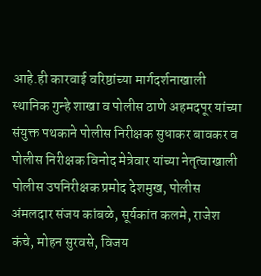आहे.ही कारवाई वरिष्ठांच्या मार्गदर्शनाखाली स्थानिक गुन्हे शाखा व पोलीस ठाणे अहमदपूर यांच्या संयुक्त पथकाने पोलीस निरीक्षक सुधाकर बावकर व पोलीस निरीक्षक विनोद मेत्रेवार यांच्या नेतृत्वाखाली पोलीस उपनिरीक्षक प्रमोद देशमुख, पोलीस अंमलदार संजय कांबळे, सूर्यकांत कलमे, राजेश कंचे, मोहन सुरवसे, विजय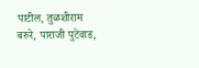पाटील, तुळशीराम बरुरे, पाराजी पुटेवाड,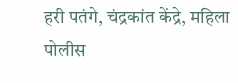हरी पतंगे, चंद्रकांत केंद्रे, महिला पोलीस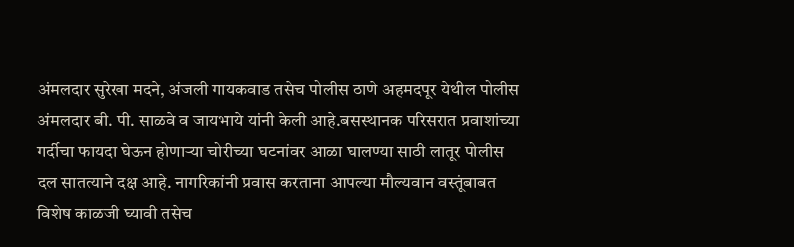अंमलदार सुरेखा मदने, अंजली गायकवाड तसेच पोलीस ठाणे अहमदपूर येथील पोलीस अंमलदार बी. पी. साळवे व जायभाये यांनी केली आहे.बसस्थानक परिसरात प्रवाशांच्या गर्दीचा फायदा घेऊन होणाऱ्या चोरीच्या घटनांवर आळा घालण्या साठी लातूर पोलीस दल सातत्याने दक्ष आहे. नागरिकांनी प्रवास करताना आपल्या मौल्यवान वस्तूंबाबत विशेष काळजी घ्यावी तसेच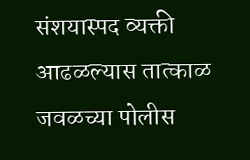संशयास्पद व्यक्ती आढळल्यास तात्काळ जवळच्या पोलीस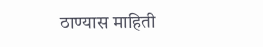ठाण्यास माहिती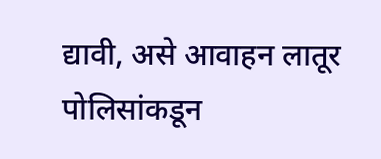द्यावी, असे आवाहन लातूर पोलिसांकडून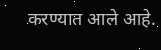करण्यात आले आहे.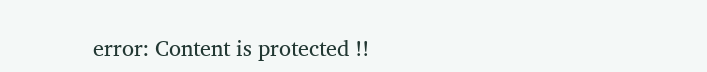error: Content is protected !!